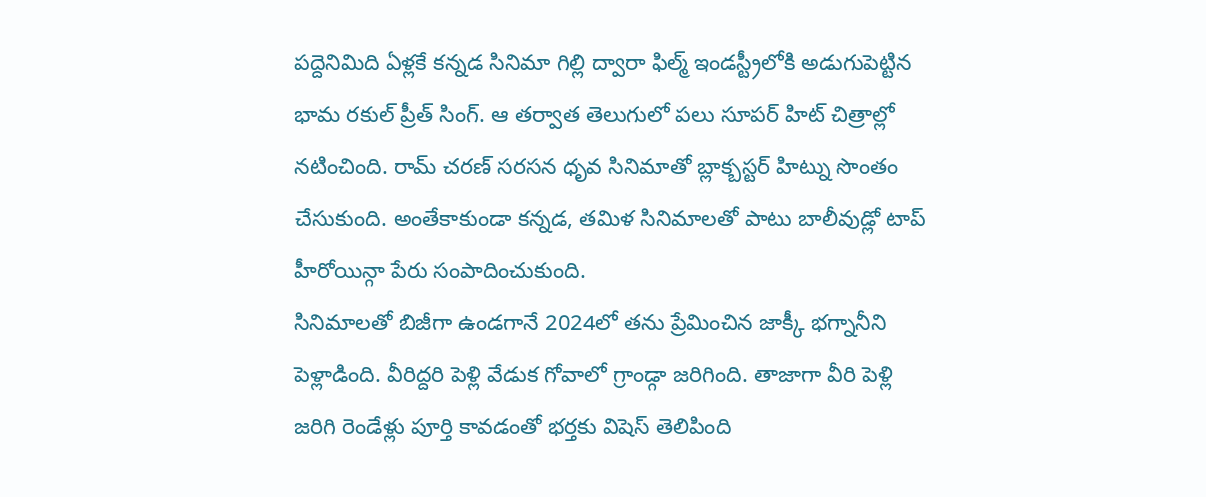పద్దెనిమిది ఏళ్లకే కన్నడ సినిమా గిల్లి ద్వారా ఫిల్మ్ ఇండస్ట్రీలోకి అడుగుపెట్టిన భామ రకుల్ ప్రీత్ సింగ్. ఆ తర్వాత తెలుగులో పలు సూపర్ హిట్ చిత్రాల్లో నటించింది. రామ్ చరణ్ సరసన ధృవ సినిమాతో బ్లాక్బస్టర్ హిట్ను సొంతం చేసుకుంది. అంతేకాకుండా కన్నడ, తమిళ సినిమాలతో పాటు బాలీవుడ్లో టాప్ హీరోయిన్గా పేరు సంపాదించుకుంది.
సినిమాలతో బిజీగా ఉండగానే 2024లో తను ప్రేమించిన జాక్కీ భగ్నానీని పెళ్లాడింది. వీరిద్దరి పెళ్లి వేడుక గోవాలో గ్రాండ్గా జరిగింది. తాజాగా వీరి పెళ్లి జరిగి రెండేళ్లు పూర్తి కావడంతో భర్తకు విషెస్ తెలిపింది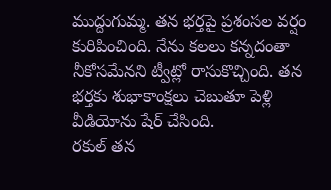ముద్దుగుమ్మ. తన భర్తపై ప్రశంసల వర్షం కురిపించింది. నేను కలలు కన్నదంతా నీకోసమేనని ట్వీట్లో రాసుకొచ్చింది. తన భర్తకు శుభాకాంక్షలు చెబుతూ పెళ్లి వీడియోను షేర్ చేసింది.
రకుల్ తన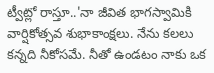ట్వీట్లో రాస్తూ..'నా జీవిత భాగస్వామికి వార్షికోత్సవ శుభాకాంక్షలు. నేను కలలు కన్నది నీకోసమే. నీతో ఉండటం నాకు ఒక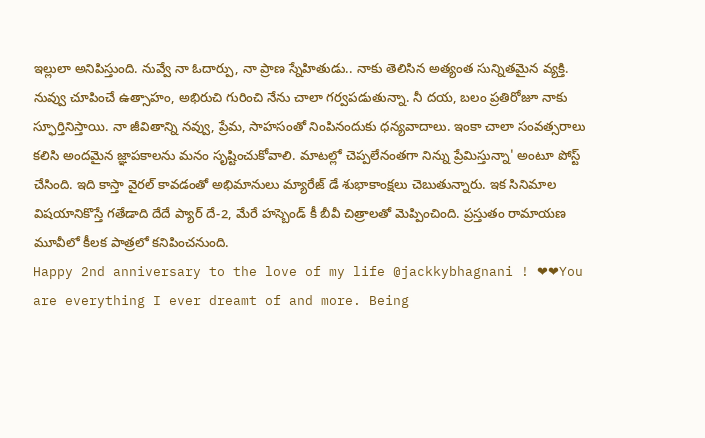ఇల్లులా అనిపిస్తుంది. నువ్వే నా ఓదార్పు, నా ప్రాణ స్నేహితుడు.. నాకు తెలిసిన అత్యంత సున్నితమైన వ్యక్తి. నువ్వు చూపించే ఉత్సాహం, అభిరుచి గురించి నేను చాలా గర్వపడుతున్నా. నీ దయ, బలం ప్రతిరోజూ నాకు స్ఫూర్తినిస్తాయి. నా జీవితాన్ని నవ్వు, ప్రేమ, సాహసంతో నింపినందుకు ధన్యవాదాలు. ఇంకా చాలా సంవత్సరాలు కలిసి అందమైన జ్ఞాపకాలను మనం సృష్టించుకోవాలి. మాటల్లో చెప్పలేనంతగా నిన్ను ప్రేమిస్తున్నా' అంటూ పోస్ట్ చేసింది. ఇది కాస్తా వైరల్ కావడంతో అభిమానులు మ్యారేజ్ డే శుభాకాంక్షలు చెబుతున్నారు. ఇక సినిమాల విషయానికొస్తే గతేడాది దేదే ప్యార్ దే-2, మేరే హస్బెండ్ కీ బీవీ చిత్రాలతో మెప్పించింది. ప్రస్తుతం రామాయణ మూవీలో కీలక పాత్రలో కనిపించనుంది.
Happy 2nd anniversary to the love of my life @jackkybhagnani ! ❤❤You are everything I ever dreamt of and more. Being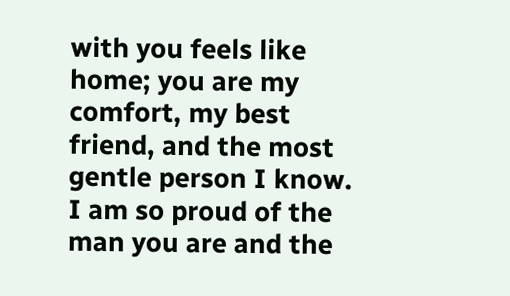with you feels like home; you are my comfort, my best friend, and the most gentle person I know. I am so proud of the man you are and the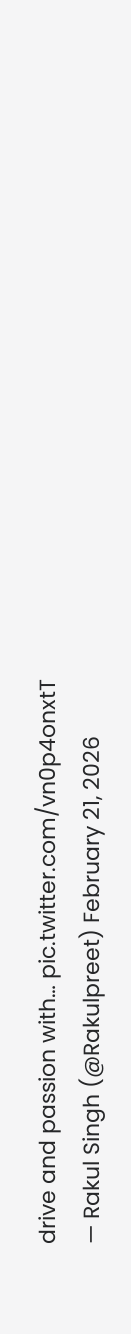drive and passion with… pic.twitter.com/vn0p4onxtT
— Rakul Singh (@Rakulpreet) February 21, 2026